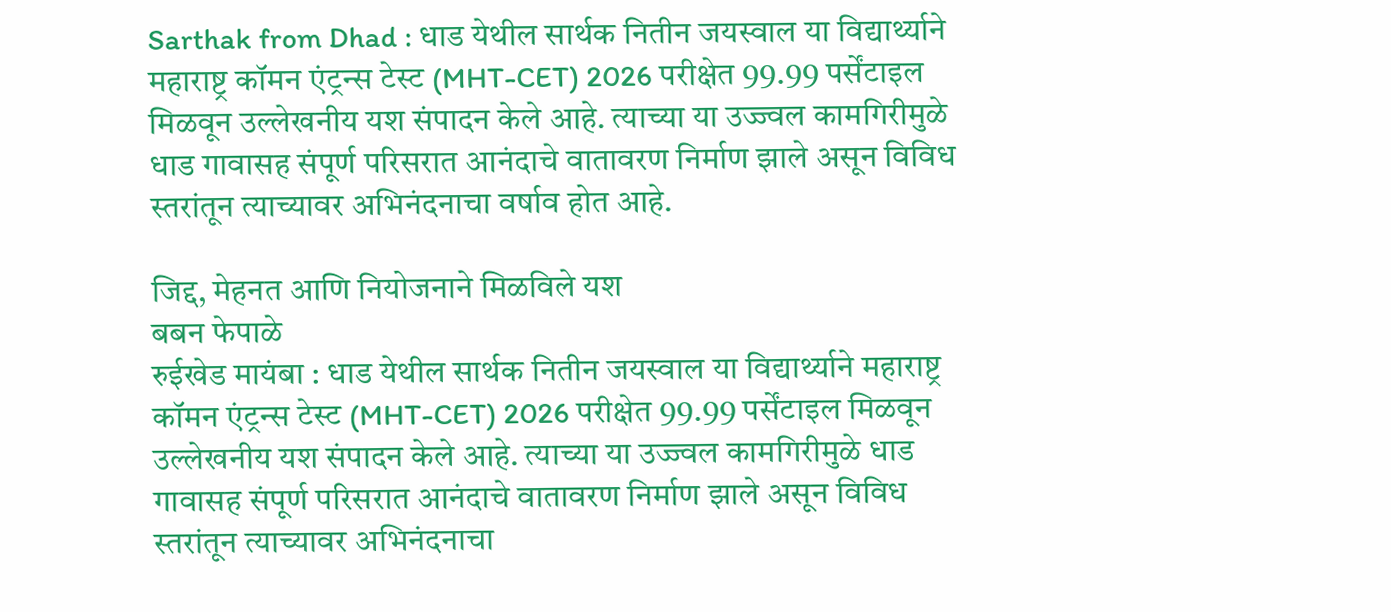Sarthak from Dhad : धाड येथील सार्थक नितीन जयस्वाल या विद्यार्थ्याने महाराष्ट्र कॉमन एंट्रन्स टेस्ट (MHT-CET) 2026 परीक्षेत 99.99 पर्सेंटाइल मिळवून उल्लेखनीय यश संपादन केले आहे. त्याच्या या उज्ज्वल कामगिरीमुळे धाड गावासह संपूर्ण परिसरात आनंदाचे वातावरण निर्माण झाले असून विविध स्तरांतून त्याच्यावर अभिनंदनाचा वर्षाव होत आहे.

जिद्द, मेहनत आणि नियोजनाने मिळविले यश
बबन फेपाळे
रुईखेड मायंबा : धाड येथील सार्थक नितीन जयस्वाल या विद्यार्थ्याने महाराष्ट्र कॉमन एंट्रन्स टेस्ट (MHT-CET) 2026 परीक्षेत 99.99 पर्सेंटाइल मिळवून उल्लेखनीय यश संपादन केले आहे. त्याच्या या उज्ज्वल कामगिरीमुळे धाड गावासह संपूर्ण परिसरात आनंदाचे वातावरण निर्माण झाले असून विविध स्तरांतून त्याच्यावर अभिनंदनाचा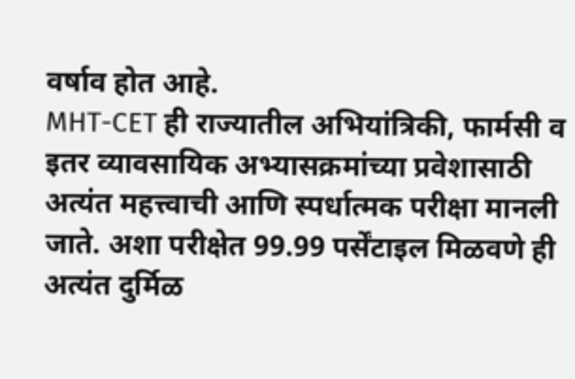वर्षाव होत आहे.
MHT-CET ही राज्यातील अभियांत्रिकी, फार्मसी व इतर व्यावसायिक अभ्यासक्रमांच्या प्रवेशासाठी अत्यंत महत्त्वाची आणि स्पर्धात्मक परीक्षा मानली जाते. अशा परीक्षेत 99.99 पर्सेंटाइल मिळवणे ही अत्यंत दुर्मिळ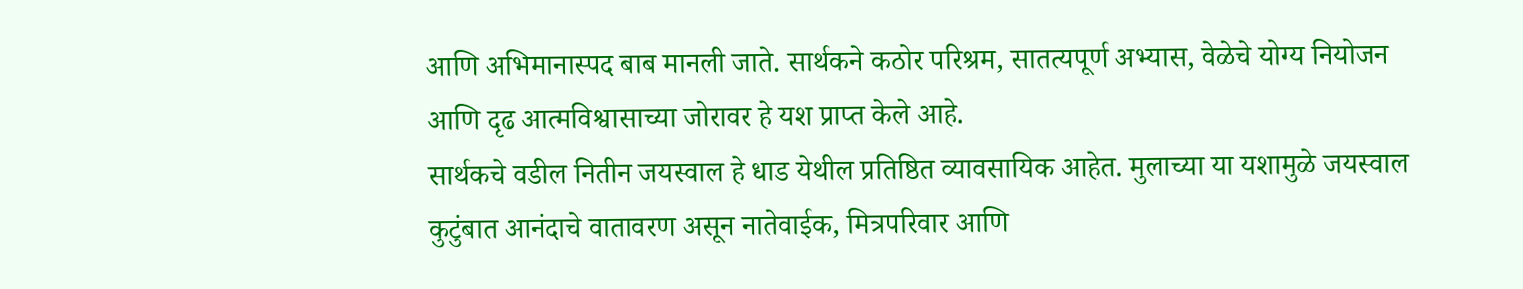आणि अभिमानास्पद बाब मानली जाते. सार्थकने कठोर परिश्रम, सातत्यपूर्ण अभ्यास, वेळेचे योग्य नियोजन आणि दृढ आत्मविश्वासाच्या जोरावर हे यश प्राप्त केले आहे.
सार्थकचे वडील नितीन जयस्वाल हे धाड येथील प्रतिष्ठित व्यावसायिक आहेत. मुलाच्या या यशामुळे जयस्वाल कुटुंबात आनंदाचे वातावरण असून नातेवाईक, मित्रपरिवार आणि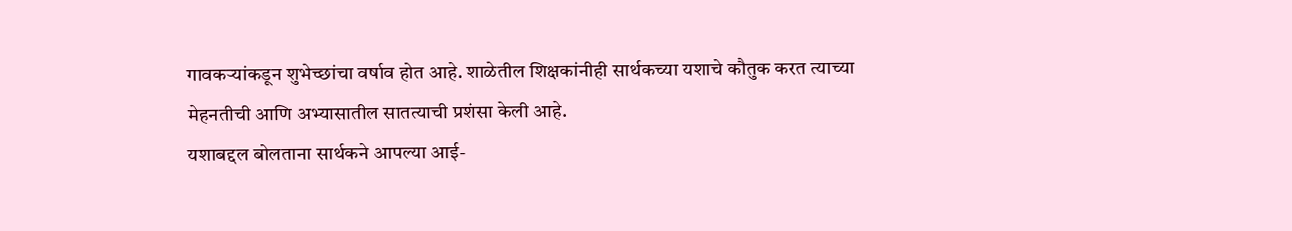गावकऱ्यांकडून शुभेच्छांचा वर्षाव होत आहे. शाळेतील शिक्षकांनीही सार्थकच्या यशाचे कौतुक करत त्याच्या मेहनतीची आणि अभ्यासातील सातत्याची प्रशंसा केली आहे.
यशाबद्दल बोलताना सार्थकने आपल्या आई-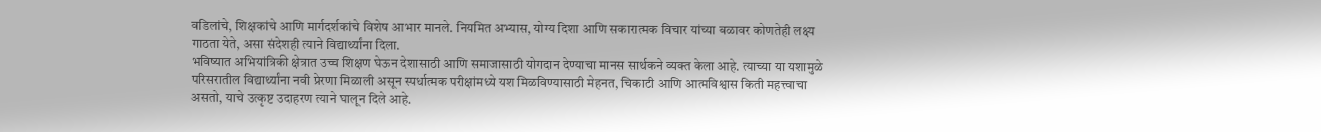वडिलांचे, शिक्षकांचे आणि मार्गदर्शकांचे विशेष आभार मानले. नियमित अभ्यास, योग्य दिशा आणि सकारात्मक विचार यांच्या बळावर कोणतेही लक्ष्य गाठता येते, असा संदेशही त्याने विद्यार्थ्यांना दिला.
भविष्यात अभियांत्रिकी क्षेत्रात उच्च शिक्षण घेऊन देशासाठी आणि समाजासाठी योगदान देण्याचा मानस सार्थकने व्यक्त केला आहे. त्याच्या या यशामुळे परिसरातील विद्यार्थ्यांना नवी प्रेरणा मिळाली असून स्पर्धात्मक परीक्षांमध्ये यश मिळविण्यासाठी मेहनत, चिकाटी आणि आत्मविश्वास किती महत्त्वाचा असतो, याचे उत्कृष्ट उदाहरण त्याने घालून दिले आहे.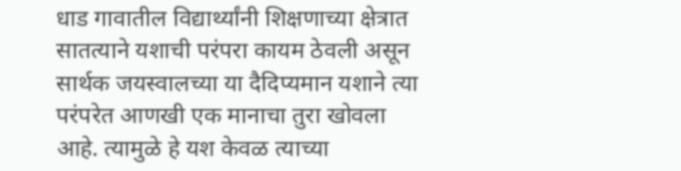धाड गावातील विद्यार्थ्यांनी शिक्षणाच्या क्षेत्रात सातत्याने यशाची परंपरा कायम ठेवली असून सार्थक जयस्वालच्या या दैदिप्यमान यशाने त्या परंपरेत आणखी एक मानाचा तुरा खोवला आहे. त्यामुळे हे यश केवळ त्याच्या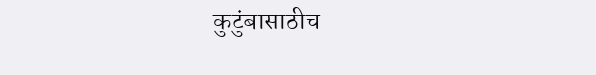कुटुंबासाठीच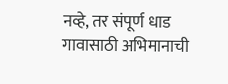नव्हे, तर संपूर्ण धाड गावासाठी अभिमानाची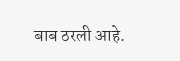बाब ठरली आहे.